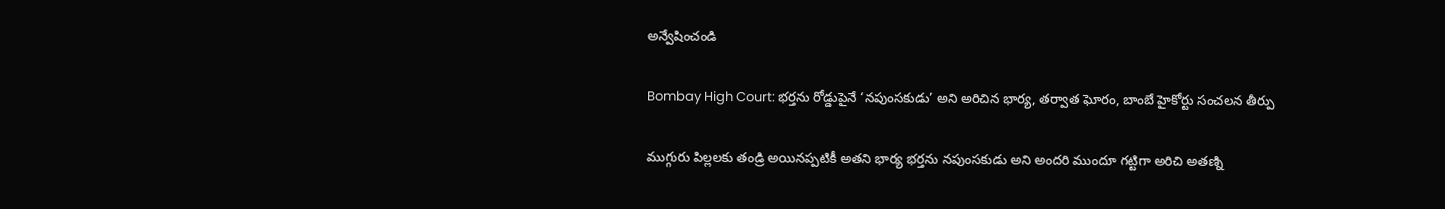అన్వేషించండి

Bombay High Court: భర్తను రోడ్డుపైనే ‘నపుంసకుడు’ అని అరిచిన భార్య, తర్వాత ఘోరం, బాంబే హైకోర్టు సంచలన తీర్పు

ముగ్గురు పిల్లలకు తండ్రి అయినప్పటికీ అతని భార్య భర్తను నపుంసకుడు అని అందరి ముందూ గట్టిగా అరిచి అతణ్ని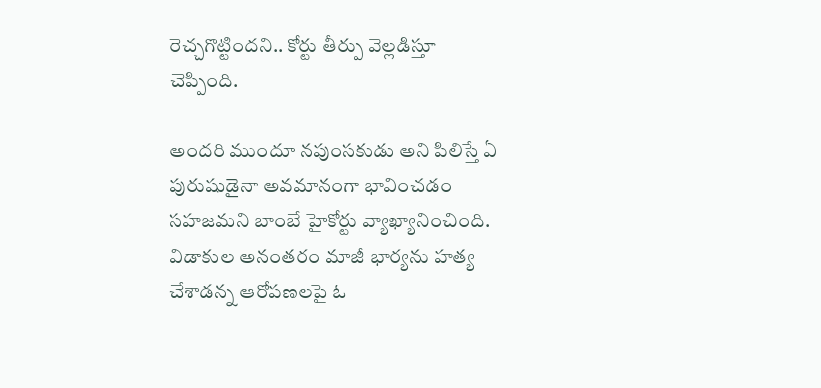రెచ్చగొట్టిందని.. కోర్టు తీర్పు వెల్లడిస్తూ చెప్పింది.

అందరి ముందూ నపుంసకుడు అని పిలిస్తే ఏ పురుషుడైనా అవమానంగా భావించడం సహజమని బాంబే హైకోర్టు వ్యాఖ్యానించింది. విడాకుల అనంతరం మాజీ భార్యను హత్య చేశాడన్న ఆరోపణలపై ఓ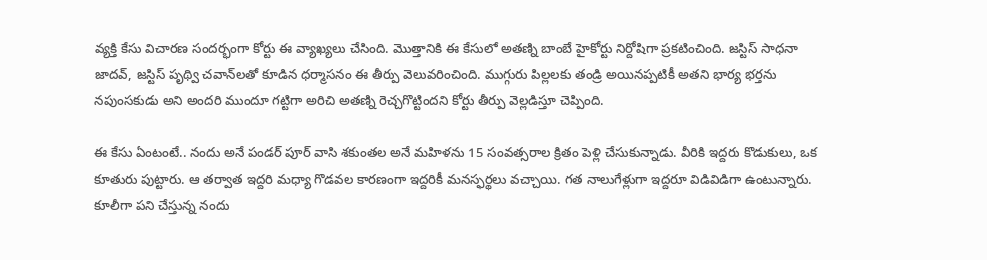వ్యక్తి కేసు విచారణ సందర్భంగా కోర్టు ఈ వ్యాఖ్యలు చేసింది. మొత్తానికి ఈ కేసులో అతణ్ని బాంబే హైకోర్టు నిర్దోషిగా ప్రకటించింది. జస్టిస్ సాధనా జాదవ్, జస్టిస్ పృథ్వి చవాన్‌లతో కూడిన ధర్మాసనం ఈ తీర్పు వెలువరించింది. ముగ్గురు పిల్లలకు తండ్రి అయినప్పటికీ అతని భార్య భర్తను నపుంసకుడు అని అందరి ముందూ గట్టిగా అరిచి అతణ్ని రెచ్చగొట్టిందని కోర్టు తీర్పు వెల్లడిస్తూ చెప్పింది.

ఈ కేసు ఏంటంటే.. నందు అనే పండర్ పూర్ వాసి శకుంతల అనే మహిళను 15 సంవత్సరాల క్రితం పెళ్లి చేసుకున్నాడు. వీరికి ఇద్దరు కొడుకులు, ఒక కూతురు పుట్టారు. ఆ తర్వాత ఇద్దరి మధ్యా గొడవల కారణంగా ఇద్దరికీ మనస్ఫర్థలు వచ్చాయి. గత నాలుగేళ్లుగా ఇద్దరూ విడివిడిగా ఉంటున్నారు. కూలీగా పని చేస్తున్న నందు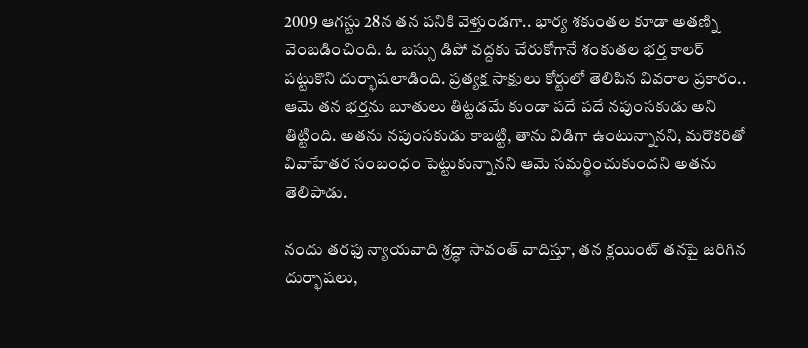2009 ఆగస్టు 28న తన పనికి వెళ్తుండగా.. భార్య శకుంతల కూడా అతణ్ని వెంబడించింది. ఓ బస్సు డిపో వద్దకు చేరుకోగానే శంకుతల భర్త కాలర్ పట్టుకొని దుర్భాషలాడింది. ప్రత్యక్ష సాక్షులు కోర్టులో తెలిపిన వివరాల ప్రకారం.. ఆమె తన భర్తను బూతులు తిట్టడమే కుండా పదే పదే నపుంసకుడు అని తిట్టింది. అతను నపుంసకుడు కాబట్టి, తాను విడిగా ఉంటున్నానని, మరొకరితో వివాహేతర సంబంధం పెట్టుకున్నానని ఆమె సమర్థించుకుందని అతను తెలిపాడు.

నందు తరఫు న్యాయవాది శ్రద్ధా సావంత్ వాదిస్తూ, తన క్లయింట్ తనపై జరిగిన దుర్భాషలు,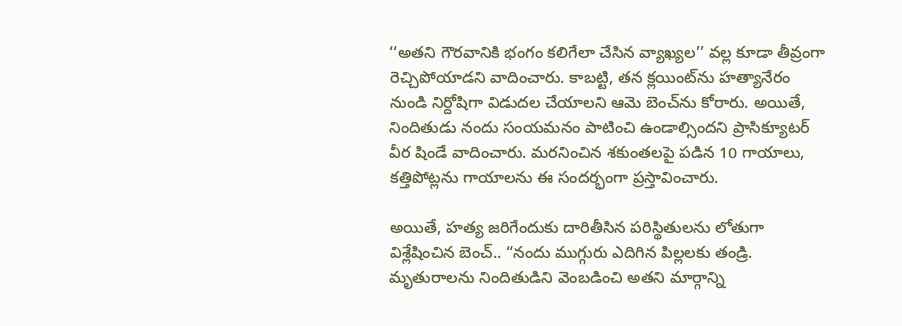‘‘అతని గౌరవానికి భంగం కలిగేలా చేసిన వ్యాఖ్యల’’ వల్ల కూడా తీవ్రంగా రెచ్చిపోయాడని వాదించారు. కాబట్టి, తన క్లయింట్‌ను హత్యానేరం నుండి నిర్దోషిగా విడుదల చేయాలని ఆమె బెంచ్‌ను కోరారు. అయితే, నిందితుడు నందు సంయమనం పాటించి ఉండాల్సిందని ప్రాసిక్యూటర్ వీర షిండే వాదించారు. మరనించిన శకుంతలపై పడిన 10 గాయాలు, కత్తిపోట్లను గాయాలను ఈ సందర్భంగా ప్రస్తావించారు.

అయితే, హత్య జరిగేందుకు దారితీసిన పరిస్థితులను లోతుగా విశ్లేషించిన బెంచ్.. “నందు ముగ్గురు ఎదిగిన పిల్లలకు తండ్రి. మృతురాలను నిందితుడిని వెంబడించి అతని మార్గాన్ని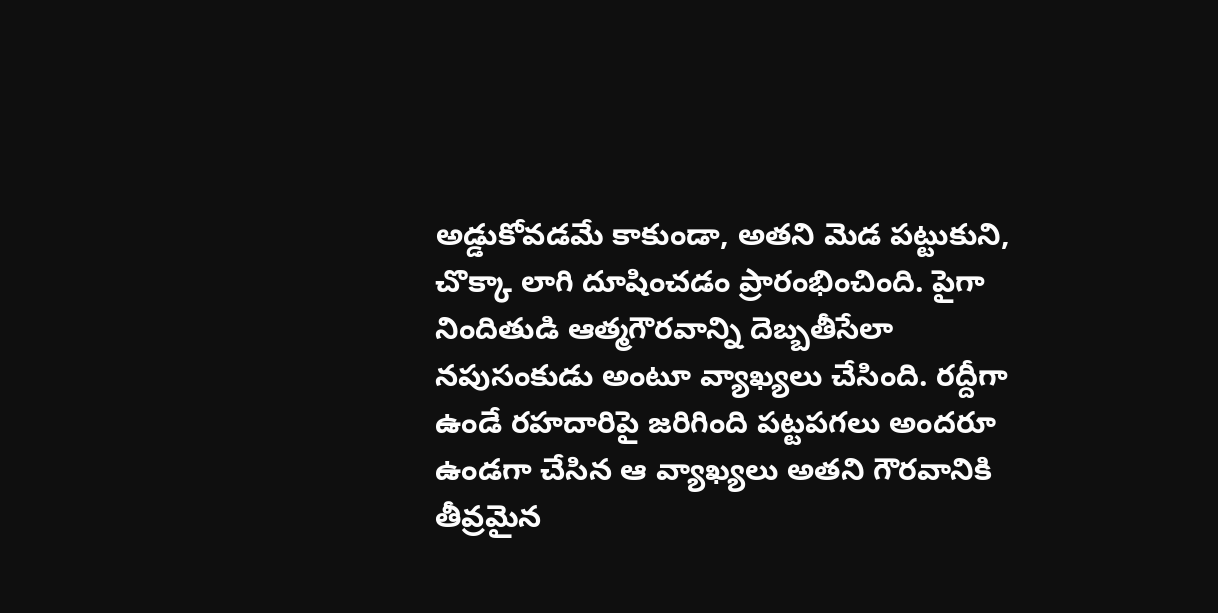అడ్డుకోవడమే కాకుండా, అతని మెడ పట్టుకుని, చొక్కా లాగి దూషించడం ప్రారంభించింది. పైగా నిందితుడి ఆత్మగౌరవాన్ని దెబ్బతీసేలా నపుసంకుడు అంటూ వ్యాఖ్యలు చేసింది. రద్దీగా ఉండే రహదారిపై జరిగింది పట్టపగలు అందరూ ఉండగా చేసిన ఆ వ్యాఖ్యలు అతని గౌరవానికి తీవ్రమైన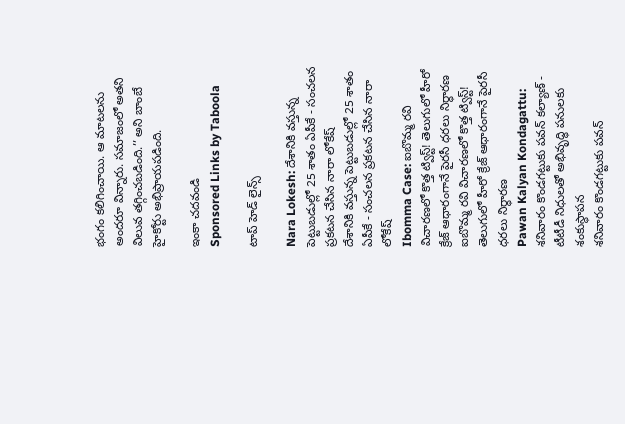భంగం కలిగించాయి. ఆ మాటలను అందరూ విన్నారు. సమాజంలో అతని విలువ తగ్గించబడింది.’’ అని బాంబే హైకోర్టు అభిప్రాయపడింది.

ఇంకా చదవండి
Sponsored Links by Taboola

టాప్ హెడ్ లైన్స్

Nara Lokesh: దేశానికి వస్తున్న పెట్టుబడుల్లో 25 శాతం ఏపీకే - సంచలన ప్రకటన చేసిన నారా లోకేష్
దేశానికి వస్తున్న పెట్టుబడుల్లో 25 శాతం ఏపీకే - సంచలన ప్రకటన చేసిన నారా లోకేష్
Ibomma Case: ఐబొమ్మ రవి విచారణలో కొత్త ట్విస్ట్! తెలుగులో హీరో క్రేజ్ ఆధారంగానే పైరసీ ధరలు నిర్ధారణ
ఐబొమ్మ రవి విచారణలో కొత్త ట్విస్ట్! తెలుగులో హీరో క్రేజ్ ఆధారంగానే పైరసీ ధరలు నిర్ధారణ
Pawan Kalyan Kondagattu: శనివారం కొండగట్టుకు పవన్ కల్యాణ్ - టీటీడీ నిధులతో అభివృద్ధి పనులకు శంకుస్థాపన
శనివారం కొండగట్టుకు పవన్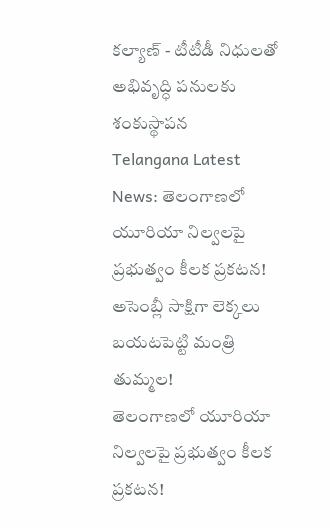కల్యాణ్ - టీటీడీ నిధులతో అభివృద్ధి పనులకు శంకుస్థాపన
Telangana Latest News: తెలంగాణలో యూరియా నిల్వలపై ప్రభుత్వం కీలక ప్రకటన! అసెంబ్లీ సాక్షిగా లెక్కలు బయటపెట్టి మంత్రి తుమ్మల!
తెలంగాణలో యూరియా నిల్వలపై ప్రభుత్వం కీలక ప్రకటన!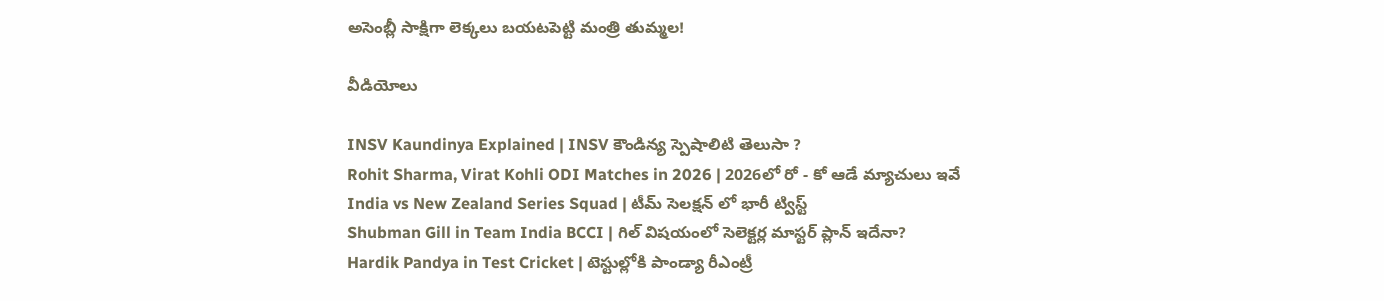అసెంబ్లీ సాక్షిగా లెక్కలు బయటపెట్టి మంత్రి తుమ్మల!

వీడియోలు

INSV Kaundinya Explained | INSV కౌండిన్య స్పెషాలిటి తెలుసా ?
Rohit Sharma, Virat Kohli ODI Matches in 2026 | 2026లో రో - కో ఆడే మ్యాచులు ఇవే
India vs New Zealand Series Squad | టీమ్ సెలక్షన్ లో భారీ ట్విస్ట్
Shubman Gill in Team India BCCI | గిల్ విషయంలో సెలెక్టర్ల మాస్టర్ ప్లాన్ ఇదేనా?
Hardik Pandya in Test Cricket | టెస్టుల్లోకి పాండ్యా రీఎంట్రీ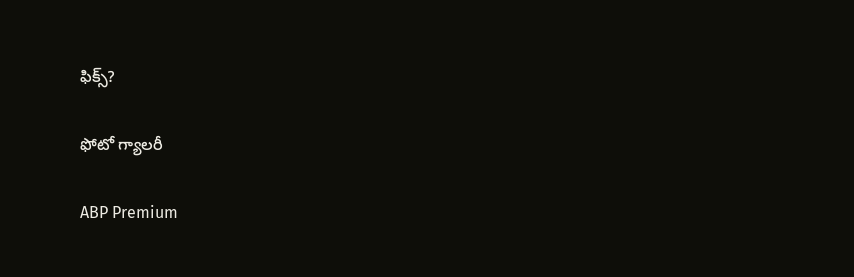ఫిక్స్?

ఫోటో గ్యాలరీ

ABP Premium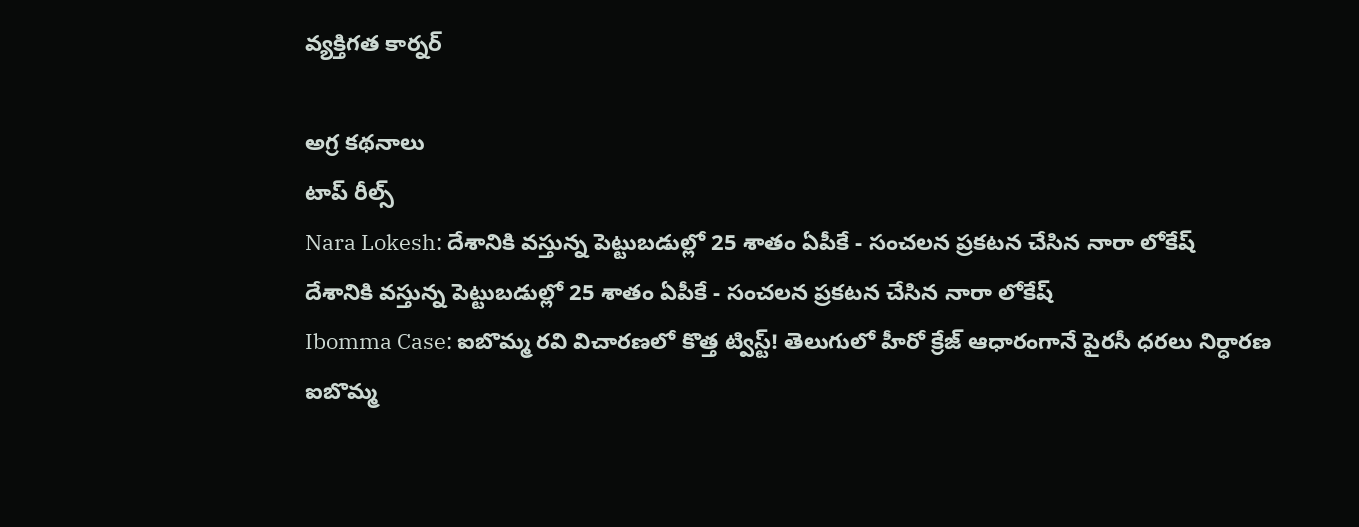వ్యక్తిగత కార్నర్

అగ్ర కథనాలు
టాప్ రీల్స్
Nara Lokesh: దేశానికి వస్తున్న పెట్టుబడుల్లో 25 శాతం ఏపీకే - సంచలన ప్రకటన చేసిన నారా లోకేష్
దేశానికి వస్తున్న పెట్టుబడుల్లో 25 శాతం ఏపీకే - సంచలన ప్రకటన చేసిన నారా లోకేష్
Ibomma Case: ఐబొమ్మ రవి విచారణలో కొత్త ట్విస్ట్! తెలుగులో హీరో క్రేజ్ ఆధారంగానే పైరసీ ధరలు నిర్ధారణ
ఐబొమ్మ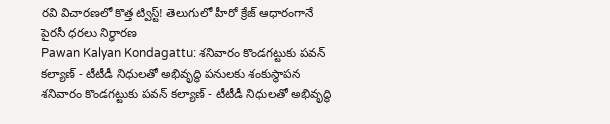రవి విచారణలో కొత్త ట్విస్ట్! తెలుగులో హీరో క్రేజ్ ఆధారంగానే పైరసీ ధరలు నిర్ధారణ
Pawan Kalyan Kondagattu: శనివారం కొండగట్టుకు పవన్ కల్యాణ్ - టీటీడీ నిధులతో అభివృద్ధి పనులకు శంకుస్థాపన
శనివారం కొండగట్టుకు పవన్ కల్యాణ్ - టీటీడీ నిధులతో అభివృద్ధి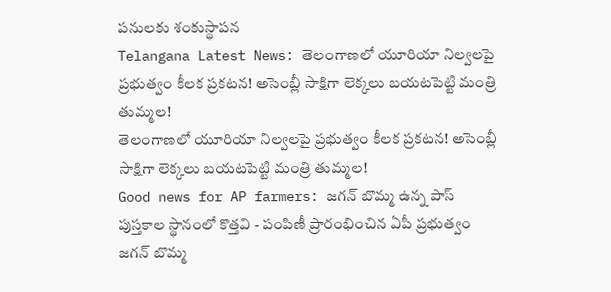పనులకు శంకుస్థాపన
Telangana Latest News: తెలంగాణలో యూరియా నిల్వలపై ప్రభుత్వం కీలక ప్రకటన! అసెంబ్లీ సాక్షిగా లెక్కలు బయటపెట్టి మంత్రి తుమ్మల!
తెలంగాణలో యూరియా నిల్వలపై ప్రభుత్వం కీలక ప్రకటన! అసెంబ్లీ సాక్షిగా లెక్కలు బయటపెట్టి మంత్రి తుమ్మల!
Good news for AP farmers: జగన్ బొమ్మ ఉన్న పాస్ పుస్తకాల స్థానంలో కొత్తవి - పంపిణీ ప్రారంభించిన ఏపీ ప్రభుత్వం
జగన్ బొమ్మ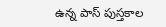ఉన్న పాస్ పుస్తకాల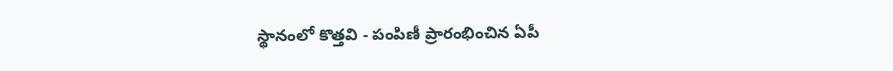స్థానంలో కొత్తవి - పంపిణీ ప్రారంభించిన ఏపీ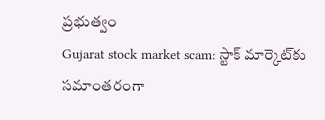ప్రభుత్వం
Gujarat stock market scam: స్టాక్ మార్కెట్‌కు సమాంతరంగా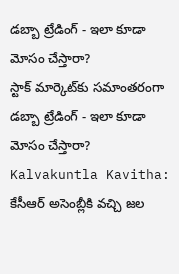డబ్బా ట్రేడింగ్ - ఇలా కూడా మోసం చేస్తారా?
స్టాక్ మార్కెట్‌కు సమాంతరంగా డబ్బా ట్రేడింగ్ - ఇలా కూడా మోసం చేస్తారా?
Kalvakuntla Kavitha: కేసీఆర్ అసెంబ్లీకి వచ్చి జల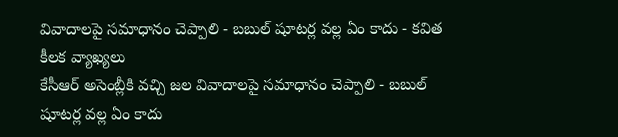వివాదాలపై సమాధానం చెప్పాలి - బబుల్ షూటర్ల వల్ల ఏం కాదు - కవిత కీలక వ్యాఖ్యలు
కేసీఆర్ అసెంబ్లీకి వచ్చి జల వివాదాలపై సమాధానం చెప్పాలి - బబుల్ షూటర్ల వల్ల ఏం కాదు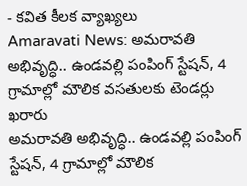- కవిత కీలక వ్యాఖ్యలు
Amaravati News: అమరావతి అభివృద్ధి.. ఉండవల్లి పంపింగ్ స్టేషన్, 4 గ్రామాల్లో మౌలిక వసతులకు టెండర్లు ఖరారు
అమరావతి అభివృద్ధి.. ఉండవల్లి పంపింగ్ స్టేషన్, 4 గ్రామాల్లో మౌలిక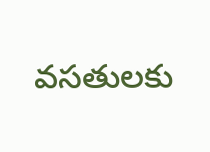వసతులకు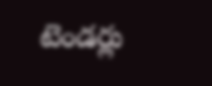టెండర్లు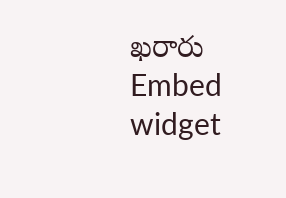ఖరారు
Embed widget